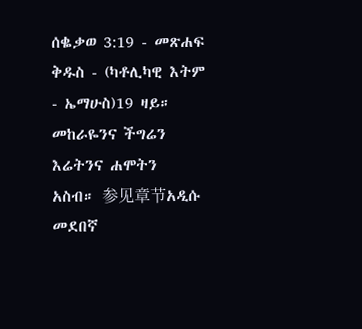ሰቈቃወ 3:19 - መጽሐፍ ቅዱስ - (ካቶሊካዊ እትም - ኤማሁስ)19 ዛይ። መከራዬንና ችግሬን እሬትንና ሐሞትን አስብ። 参见章节አዲሱ መደበኛ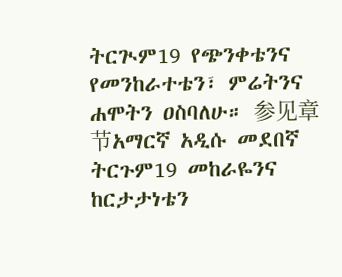ትርጒም19 የጭንቀቴንና የመንከራተቴን፣ ምሬትንና ሐሞትን ዐስባለሁ። 参见章节አማርኛ አዲሱ መደበኛ ትርጉም19 መከራዬንና ከርታታነቴን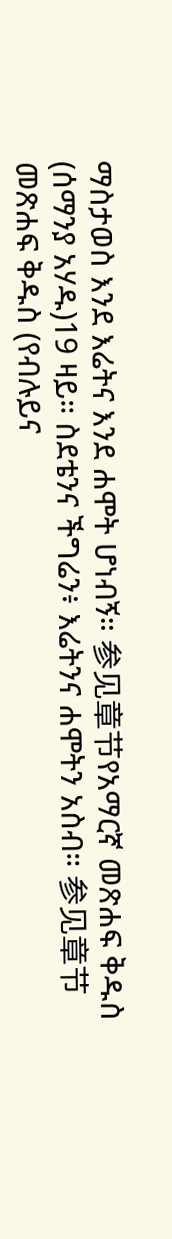ማስታወስ እንደ እሬትና እንደ ሐሞት ሆነብኝ። 参见章节የአማርኛ መጽሐፍ ቅዱስ (ሰማንያ አሃዱ)19 ዛይ። ስደቴንና ችግሬን፥ እሬትንና ሐሞትን አስብ። 参见章节መጽሐፍ ቅዱስ (የብሉይና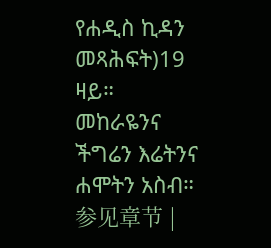የሐዲስ ኪዳን መጻሕፍት)19 ዛይ። መከራዬንና ችግሬን እሬትንና ሐሞትን አስብ። 参见章节 |